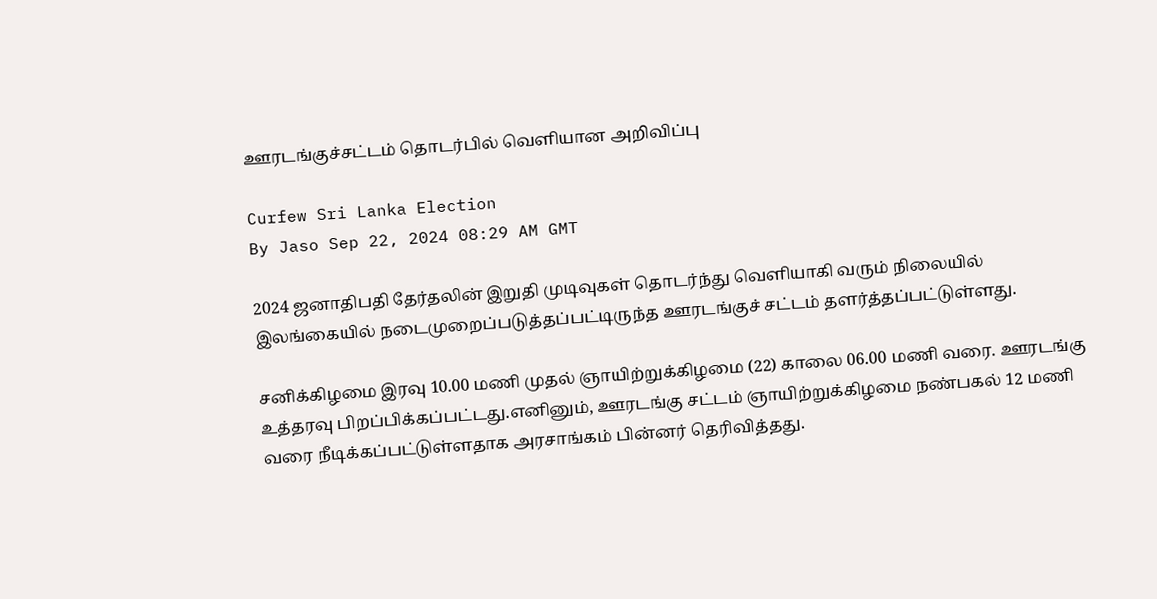ஊரடங்குச்சட்டம் தொடர்பில் வெளியான அறிவிப்பு

Curfew Sri Lanka Election
By Jaso Sep 22, 2024 08:29 AM GMT

2024 ஜனாதிபதி தேர்தலின் இறுதி முடிவுகள் தொடர்ந்து வெளியாகி வரும் நிலையில் இலங்கையில் நடைமுறைப்படுத்தப்பட்டிருந்த ஊரடங்குச் சட்டம் தளர்த்தப்பட்டுள்ளது.

சனிக்கிழமை இரவு 10.00 மணி முதல் ஞாயிற்றுக்கிழமை (22) காலை 06.00 மணி வரை. ஊரடங்கு உத்தரவு பிறப்பிக்கப்பட்டது.எனினும், ஊரடங்கு சட்டம் ஞாயிற்றுக்கிழமை நண்பகல் 12 மணி வரை நீடிக்கப்பட்டுள்ளதாக அரசாங்கம் பின்னர் தெரிவித்தது.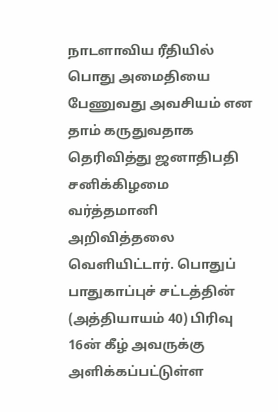நாடளாவிய ரீதியில் பொது அமைதியை பேணுவது அவசியம் என தாம் கருதுவதாக தெரிவித்து ஜனாதிபதி சனிக்கிழமை வர்த்தமானி அறிவித்தலை வெளியிட்டார். பொதுப் பாதுகாப்புச் சட்டத்தின் (அத்தியாயம் 40) பிரிவு 16ன் கீழ் அவருக்கு அளிக்கப்பட்டுள்ள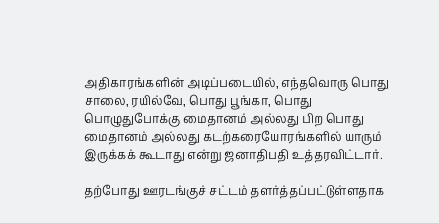அதிகாரங்களின் அடிப்படையில், எந்தவொரு பொது சாலை, ரயில்வே, பொது பூங்கா, பொது பொழுதுபோக்கு மைதானம் அல்லது பிற பொது மைதானம் அல்லது கடற்கரையோரங்களில் யாரும் இருக்கக் கூடாது என்று ஜனாதிபதி உத்தரவிட்டார்.

தற்போது ஊரடங்குச் சட்டம் தளர்த்தப்பட்டுள்ளதாக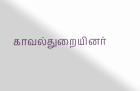காவல்துறையினர்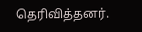தெரிவித்தனர்.